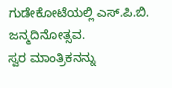ಗುಡೇಕೋಟೆಯಲ್ಲಿ ಎಸ್.ಪಿ.ಬಿ. ಜನ್ಮದಿನೋತ್ಸವ.
ಸ್ವರ ಮಾಂತ್ರಿಕನನ್ನು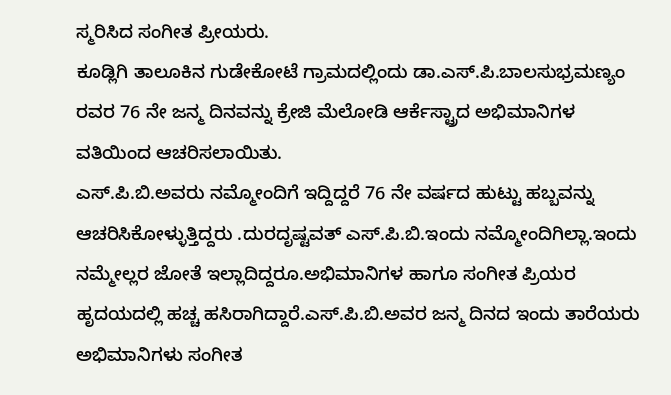ಸ್ಮರಿಸಿದ ಸಂಗೀತ ಪ್ರೀಯರು.
ಕೂಡ್ಲಿಗಿ ತಾಲೂಕಿನ ಗುಡೇಕೋಟೆ ಗ್ರಾಮದಲ್ಲಿಂದು ಡಾ.ಎಸ್.ಪಿ.ಬಾಲಸುಭ್ರಮಣ್ಯಂ ರವರ 76 ನೇ ಜನ್ಮ ದಿನವನ್ನು ಕ್ರೇಜಿ ಮೆಲೋಡಿ ಆರ್ಕೆಸ್ಟ್ರಾದ ಅಭಿಮಾನಿಗಳ ವತಿಯಿಂದ ಆಚರಿಸಲಾಯಿತು.
ಎಸ್.ಪಿ.ಬಿ.ಅವರು ನಮ್ಮೋಂದಿಗೆ ಇದ್ದಿದ್ದರೆ 76 ನೇ ವರ್ಷದ ಹುಟ್ಟು ಹಬ್ಬವನ್ನು ಆಚರಿಸಿಕೋಳ್ಳುತ್ತಿದ್ದರು .ದುರದೃಷ್ಟವತ್ ಎಸ್.ಪಿ.ಬಿ.ಇಂದು ನಮ್ಮೋಂದಿಗಿಲ್ಲಾ.ಇಂದು ನಮ್ಮೇಲ್ಲರ ಜೋತೆ ಇಲ್ಲಾದಿದ್ದರೂ.ಅಭಿಮಾನಿಗಳ ಹಾಗೂ ಸಂಗೀತ ಪ್ರಿಯರ ಹೃದಯದಲ್ಲಿ ಹಚ್ಚ ಹಸಿರಾಗಿದ್ದಾರೆ.ಎಸ್.ಪಿ.ಬಿ.ಅವರ ಜನ್ಮ ದಿನದ ಇಂದು ತಾರೆಯರು ಅಭಿಮಾನಿಗಳು ಸಂಗೀತ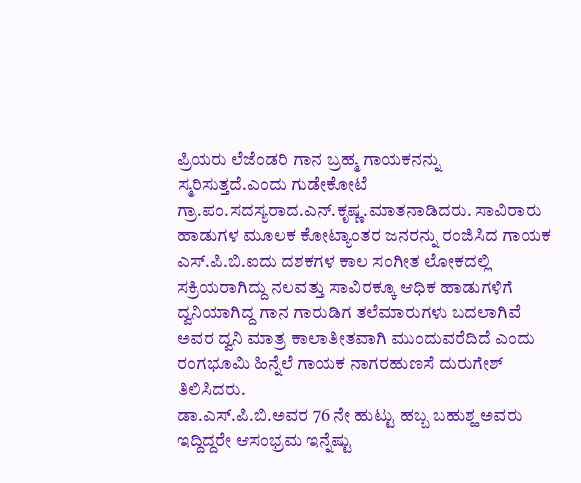ಪ್ರಿಯರು ಲೆಜೆಂಡರಿ ಗಾನ ಬ್ರಹ್ಮ ಗಾಯಕನನ್ನು ಸ್ಮರಿಸುತ್ತದೆ.ಎಂದು ಗುಡೇಕೋಟೆ ಗ್ರಾ.ಪಂ.ಸದಸ್ಯರಾದ.ಎನ್.ಕೃಷ್ಣ.ಮಾತನಾಡಿದರು. ಸಾವಿರಾರು ಹಾಡುಗಳ ಮೂಲಕ ಕೋಟ್ಯಾಂತರ ಜನರನ್ನು ರಂಜಿಸಿದ ಗಾಯಕ ಎಸ್.ಪಿ.ಬಿ.ಐದು ದಶಕಗಳ ಕಾಲ ಸಂಗೀತ ಲೋಕದಲ್ಲಿ ಸಕ್ರಿಯರಾಗಿದ್ದು ನಲವತ್ತು ಸಾವಿರಕ್ಕೂ ಆಧಿಕ ಹಾಡುಗಳಿಗೆ ದ್ವನಿಯಾಗಿದ್ದ ಗಾನ ಗಾರುಡಿಗ ತಲೆಮಾರುಗಳು ಬದಲಾಗಿವೆ ಅವರ ದ್ವನಿ ಮಾತ್ರ ಕಾಲಾತೀತವಾಗಿ ಮುಂದುವರೆದಿದೆ ಎಂದು ರಂಗಭೂಮಿ ಹಿನ್ನೆಲೆ ಗಾಯಕ ನಾಗರಹುಣಸೆ ದುರುಗೇಶ್ ತಿಲಿಸಿದರು.
ಡಾ.ಎಸ್.ಪಿ.ಬಿ.ಅವರ 76 ನೇ ಹುಟ್ಟು ಹಬ್ಬ ಬಹುಶ್ಹ ಅವರು ಇದ್ದಿದ್ದರೇ ಆಸಂಭ್ರಮ ಇನ್ನೆಷ್ಟು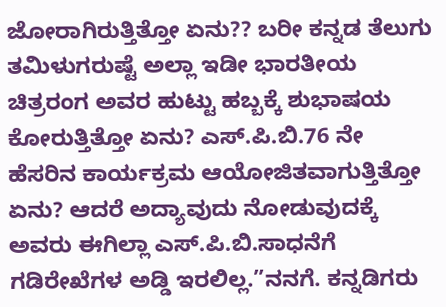ಜೋರಾಗಿರುತ್ತಿತ್ತೋ ಏನು?? ಬರೀ ಕನ್ನಡ ತೆಲುಗು ತಮಿಳುಗರುಷ್ಟೆ ಅಲ್ಲಾ ಇಡೀ ಭಾರತೀಯ ಚಿತ್ರರಂಗ ಅವರ ಹುಟ್ಟು ಹಬ್ಬಕ್ಕೆ ಶುಭಾಷಯ ಕೋರುತ್ತಿತ್ತೋ ಏನು? ಎಸ್.ಪಿ.ಬಿ.76 ನೇ ಹೆಸರಿನ ಕಾರ್ಯಕ್ರಮ ಆಯೋಜಿತವಾಗುತ್ತಿತ್ತೋ ಏನು? ಆದರೆ ಅದ್ಯಾವುದು ನೋಡುವುದಕ್ಕೆ ಅವರು ಈಗಿಲ್ಲಾ ಎಸ್.ಪಿ.ಬಿ.ಸಾಧನೆಗೆ ಗಡಿರೇಖೆಗಳ ಅಡ್ಡಿ ಇರಲಿಲ್ಲ.”ನನಗೆ. ಕನ್ನಡಿಗರು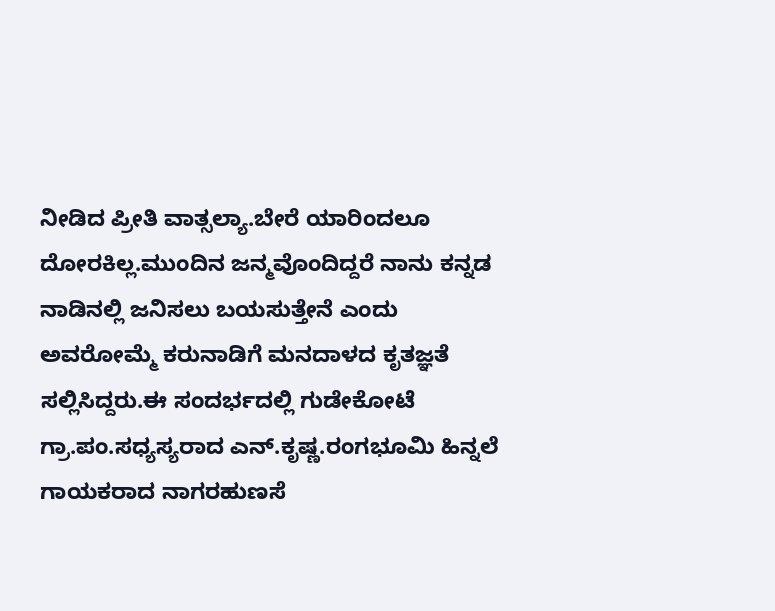ನೀಡಿದ ಪ್ರೀತಿ ವಾತ್ಸಲ್ಯಾ.ಬೇರೆ ಯಾರಿಂದಲೂ ದೋರಕಿಲ್ಲ.ಮುಂದಿನ ಜನ್ಮವೊಂದಿದ್ದರೆ ನಾನು ಕನ್ನಡ ನಾಡಿನಲ್ಲಿ ಜನಿಸಲು ಬಯಸುತ್ತೇನೆ ಎಂದು ಅವರೋಮ್ಮೆ ಕರುನಾಡಿಗೆ ಮನದಾಳದ ಕೃತಜ್ಞತೆ ಸಲ್ಲಿಸಿದ್ದರು.ಈ ಸಂದರ್ಭದಲ್ಲಿ ಗುಡೇಕೋಟೆ ಗ್ರಾ.ಪಂ.ಸಧ್ಯಸ್ಯರಾದ ಎನ್.ಕೃಷ್ಣ.ರಂಗಭೂಮಿ ಹಿನ್ನಲೆ ಗಾಯಕರಾದ ನಾಗರಹುಣಸೆ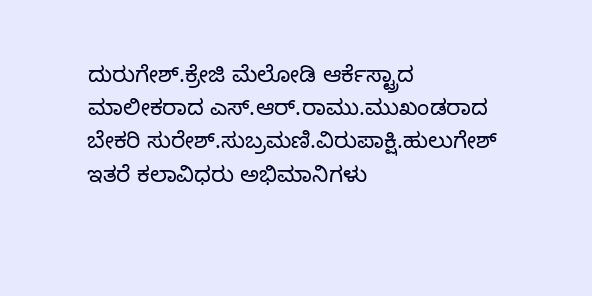ದುರುಗೇಶ್.ಕ್ರೇಜಿ ಮೆಲೋಡಿ ಆರ್ಕೆಸ್ಟ್ರಾದ ಮಾಲೀಕರಾದ ಎಸ್.ಆರ್.ರಾಮು.ಮುಖಂಡರಾದ ಬೇಕರಿ ಸುರೇಶ್.ಸುಬ್ರಮಣಿ.ವಿರುಪಾಕ್ಷಿ.ಹುಲುಗೇಶ್ ಇತರೆ ಕಲಾವಿಧರು ಅಭಿಮಾನಿಗಳು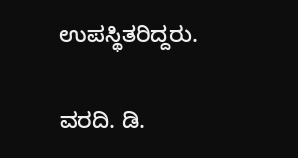ಉಪಸ್ಥಿತರಿದ್ದರು.

ವರದಿ. ಡಿ.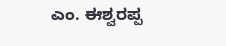ಎಂ. ಈಶ್ವರಪ್ಪ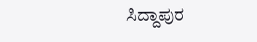ಸಿದ್ದಾಪುರ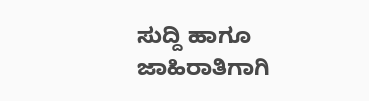ಸುದ್ದಿ ಹಾಗೂ ಜಾಹಿರಾತಿಗಾಗಿ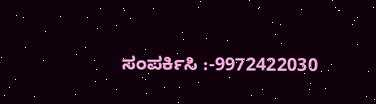ಸಂಪರ್ಕಿಸಿ :-9972422030